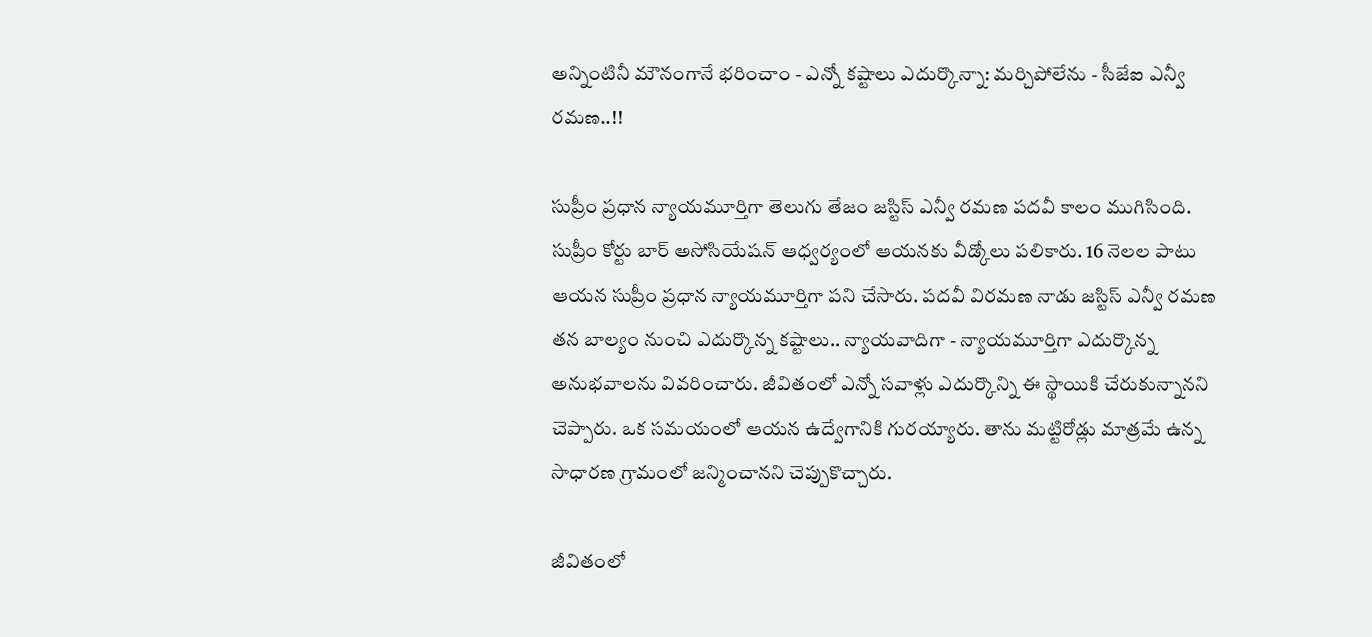అన్నింటినీ మౌనంగానే భరించాం - ఎన్నో కష్టాలు ఎదుర్కొన్నా: మర్చిపోలేను - సీజేఐ ఎన్వీ రమణ..!!

సుప్రీం ప్రధాన న్యాయమూర్తిగా తెలుగు తేజం జస్టిస్ ఎన్వీ రమణ పదవీ కాలం ముగిసింది. సుప్రీం కోర్టు బార్ అసోసియేషన్ ఆధ్వర్యంలో ఆయనకు వీడ్కోలు పలికారు. 16 నెలల పాటు ఆయన సుప్రీం ప్రధాన న్యాయమూర్తిగా పని చేసారు. పదవీ విరమణ నాడు జస్టిస్ ఎన్వీ రమణ తన బాల్యం నుంచి ఎదుర్కొన్న కష్టాలు.. న్యాయవాదిగా - న్యాయమూర్తిగా ఎదుర్కొన్న అనుభవాలను వివరించారు. జీవితంలో ఎన్నో సవాళ్లు ఎదుర్కొన్ని ఈ స్థాయికి చేరుకున్నానని చెప్పారు. ఒక సమయంలో ఆయన ఉద్వేగానికి గురయ్యారు. తాను మట్టిరోడ్లు మాత్రమే ఉన్న సాధారణ గ్రామంలో జన్మించానని చెప్పుకొచ్చారు.

జీవితంలో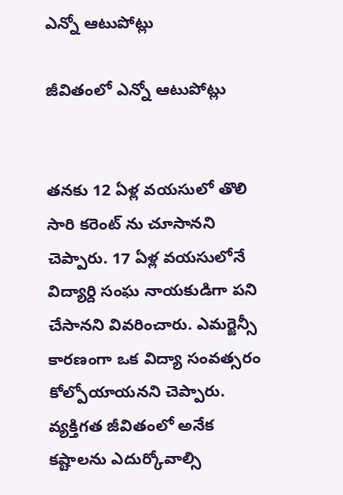ఎన్నో ఆటుపోట్లు

జీవితంలో ఎన్నో ఆటుపోట్లు


తనకు 12 ఏళ్ల వయసులో తొలి సారి కరెంట్ ను చూసానని చెప్పారు. 17 ఏళ్ల వయసులోనే విద్యార్ది సంఘ నాయకుడిగా పని చేసానని వివరించారు. ఎమర్జెన్సీ కారణంగా ఒక విద్యా సంవత్సరం కోల్పోయాయనని చెప్పారు. వ్యక్తిగత జీవితంలో అనేక కష్టాలను ఎదుర్కోవాల్సి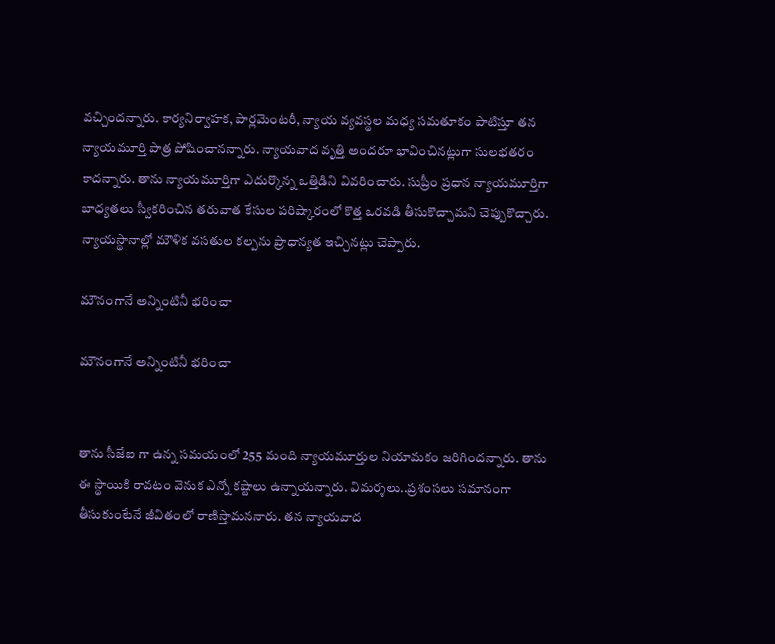వచ్చిందన్నారు. కార్యనిర్వాహక, పార్లమెంటరీ, న్యాయ వ్యవస్థల మధ్య సమతూకం పాటిస్తూ తన న్యాయమూర్తి పాత్ర పోషించానన్నారు. న్యాయవాద వృత్తి అందరూ భావించినట్లుగా సులభతరం కాదన్నారు. తాను న్యాయమూర్తిగా ఎదుర్కొన్న ఒత్తిడిని వివరించారు. సుప్రీం ప్రధాన న్యాయమూర్తిగా బాధ్యతలు స్వీకరించిన తరువాత కేసుల పరిష్కారంలో కొత్త ఒరవడి తీసుకొచ్చామని చెప్పుకొచ్చారు. న్యాయస్థానాల్లో మౌళిక వసతుల కల్పను ప్రాధాన్యత ఇచ్చినట్లు చెప్పారు.

మౌనంగానే అన్నింటినీ భరించా

మౌనంగానే అన్నింటినీ భరించా


తాను సీజేఐ గా ఉన్న సమయంలో 255 మంది న్యాయమూర్తుల నియామకం జరిగిందన్నారు. తాను ఈ స్థాయికి రావటం వెనుక ఎన్నో కష్టాలు ఉన్నాయన్నారు. విమర్శలు..ప్రశంసలు సమానంగా తీసుకుంటేనే జీవితంలో రాణిస్తామననారు. తన న్యాయవాద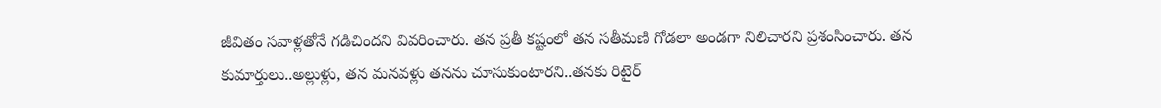జీవితం సవాళ్లతోనే గడిచిందని వివరించారు. తన ప్రతీ కష్టంలో తన సతీమణి గోడలా అండగా నిలిచారని ప్రశంసించారు. తన కుమార్తులు..అల్లుళ్లు, తన మనవళ్లు తనను చూసుకుంటారని..తనకు రిటైర్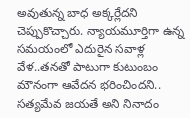అవుతున్న బాధ అక్కర్లేదని చెప్పుకొచ్చారు. న్యాయమూర్తిగా ఉన్న సమయంలో ఎదురైన సవాళ్ల వేళ..తనతో పాటుగా కుటుంబం మౌనంగా ఆవేదన భరించిందని.. సత్యమేవ జయతే అని నినాదం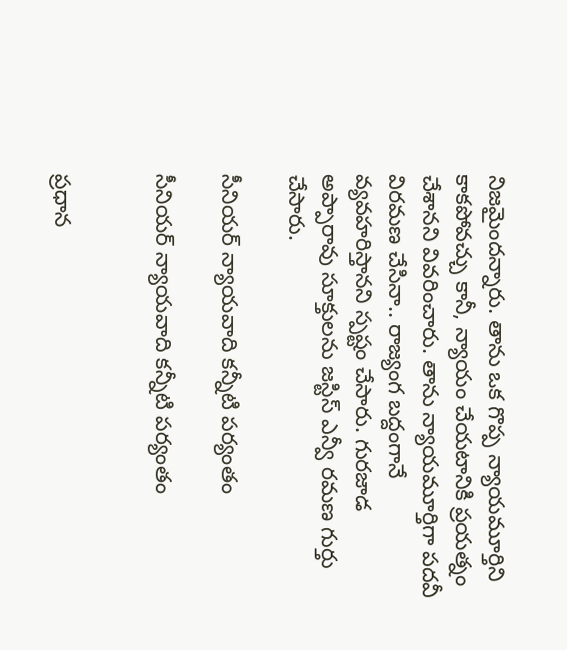నిజమైందన్నారు. తాను ఒక గొప్ప న్యాయమూర్తిని కాకపోవచ్చు కానీ, న్యాయం చేయటానికి ప్రయత్నం చేశానని వివరించారు. తాను న్యాయమూర్తిగా పదవీ విరమణ చేసినా.. రాజ్యంగ బద్దంగానే వ్యవహరిస్తానని స్పష్టం చేసారు. గురజాడ అప్పారావు సూక్తులను జస్టిస్ ఎన్వీ రమణ గుర్తు చేసారు.

సీనియర్ న్యాయవాది కన్నీటి పర్యంతం

సీనియర్ న్యాయవాది కన్నీటి పర్యంతం


ప్రధాన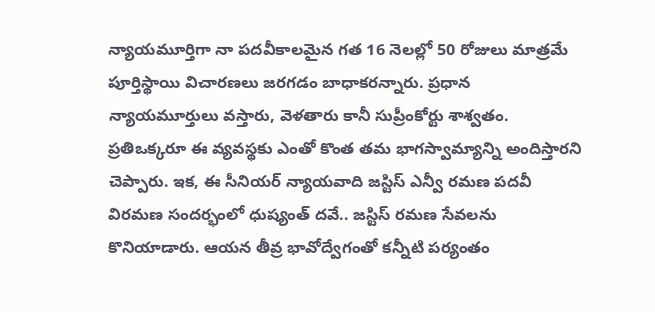న్యాయమూర్తిగా నా పదవీకాలమైన గత 16 నెలల్లో 50 రోజులు మాత్రమే పూర్తిస్థాయి విచారణలు జరగడం బాధాకరన్నారు. ప్రధాన న్యాయమూర్తులు వస్తారు, వెళతారు కానీ సుప్రీంకోర్టు శాశ్వతం. ప్రతిఒక్కరూ ఈ వ్యవస్థకు ఎంతో కొంత తమ భాగస్వామ్యాన్ని అందిస్తారని చెప్పారు. ఇక, ఈ సీనియర్ న్యాయవాది జస్టిస్ ఎన్వీ రమణ పదవీ విరమణ సందర్భంలో ధుష్యంత్‌ దవే.. జస్టిస్‌ రమణ సేవలను కొనియాడారు. ఆయన తీవ్ర భావోద్వేగంతో కన్నీటి పర్యంతం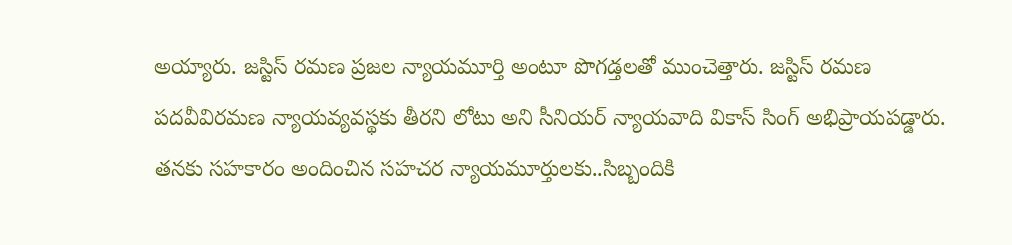అయ్యారు. జస్టిస్‌ రమణ ప్రజల న్యాయమూర్తి అంటూ పొగడ్తలతో ముంచెత్తారు. జస్టిస్‌ రమణ పదవీవిరమణ న్యాయవ్యవస్థకు తీరని లోటు అని సీనియర్‌ న్యాయవాది వికాస్‌ సింగ్‌ అభిప్రాయపడ్డారు. తనకు సహకారం అందించిన సహచర న్యాయమూర్తులకు..సిబ్బందికి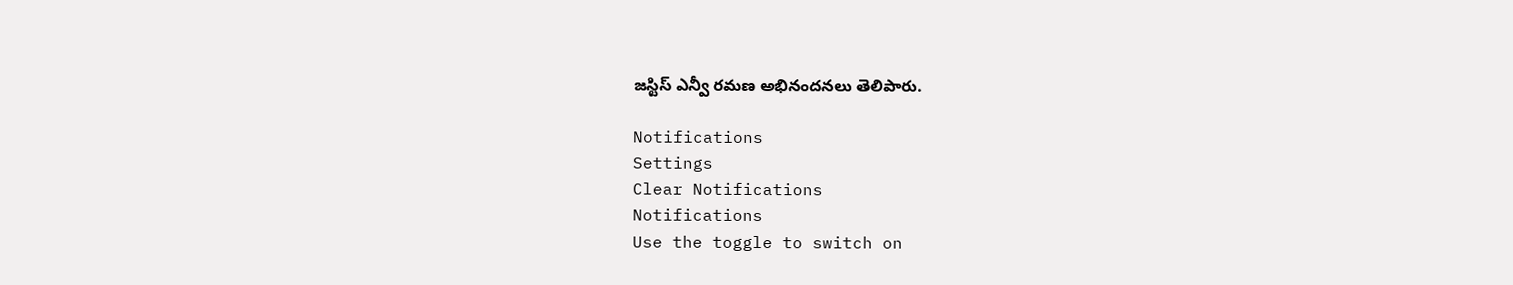జస్టిస్ ఎన్వీ రమణ అభినందనలు తెలిపారు.

Notifications
Settings
Clear Notifications
Notifications
Use the toggle to switch on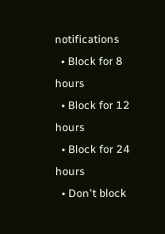notifications
  • Block for 8 hours
  • Block for 12 hours
  • Block for 24 hours
  • Don't block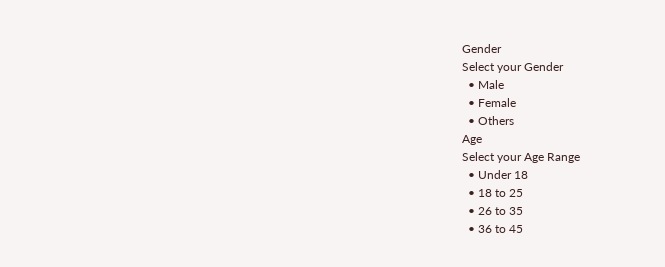Gender
Select your Gender
  • Male
  • Female
  • Others
Age
Select your Age Range
  • Under 18
  • 18 to 25
  • 26 to 35
  • 36 to 45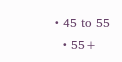• 45 to 55
  • 55+